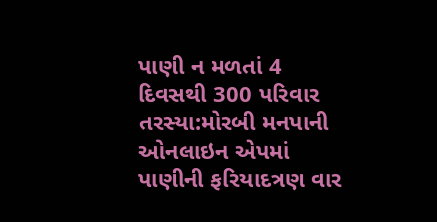પાણી ન મળતાં 4 દિવસથી 300 પરિવાર તરસ્યા:મોરબી મનપાની ઓનલાઇન એપમાં પાણીની ફરિયાદત્રણ વાર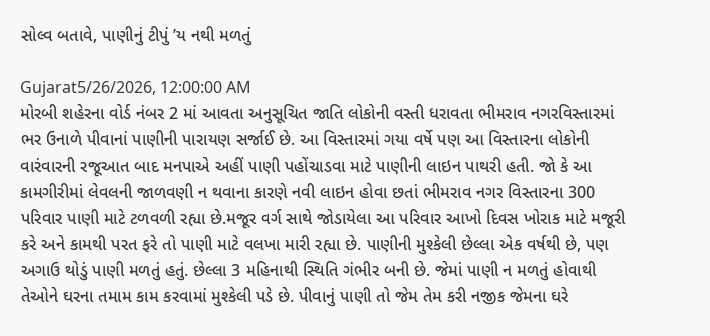સોલ્વ બતાવે, પાણીનું ટીપું ’ય નથી મળતું

Gujarat5/26/2026, 12:00:00 AM
મોરબી શહેરના વોર્ડ નંબર 2 માં આવતા અનુસૂચિત જાતિ લોકોની વસ્તી ધરાવતા ભીમરાવ નગરવિસ્તારમાં ભર ઉનાળે પીવાનાં પાણીની પારાયણ સર્જાઈ છે. આ વિસ્તારમાં ગયા વર્ષે પણ આ વિસ્તારના લોકોની વારંવારની રજૂઆત બાદ મનપાએ અહીં પાણી પહોંચાડવા માટે પાણીની લાઇન પાથરી હતી. જો કે આ કામગીરીમાં લેવલની જાળવણી ન થવાના કારણે નવી લાઇન હોવા છતાં ભીમરાવ નગર વિસ્તારના 300 પરિવાર પાણી માટે ટળવળી રહ્યા છે.મજૂર વર્ગ સાથે જોડાયેલા આ પરિવાર આખો દિવસ ખોરાક માટે મજૂરી કરે અને કામથી પરત ફરે તો પાણી માટે વલખા મારી રહ્યા છે. પાણીની મુશ્કેલી છેલ્લા એક વર્ષથી છે, પણ અગાઉ થોડું પાણી મળતું હતું. છેલ્લા 3 મહિનાથી સ્થિતિ ગંભીર બની છે. જેમાં પાણી ન મળતું હોવાથી તેઓને ઘરના તમામ કામ કરવામાં મુશ્કેલી પડે છે. પીવાનું પાણી તો જેમ તેમ કરી નજીક જેમના ઘરે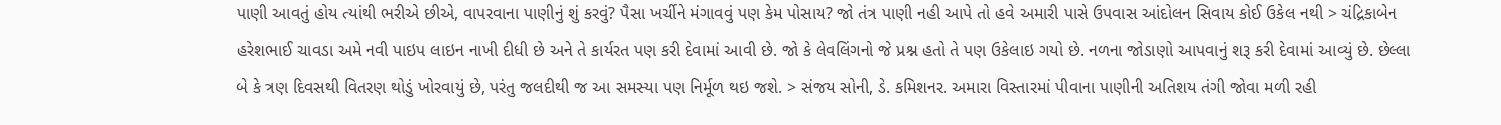પાણી આવતું હોય ત્યાંથી ભરીએ છીએ, વાપરવાના પાણીનું શું કરવું? પૈસા ખર્ચીને મંગાવવું પણ કેમ પોસાય? જો તંત્ર પાણી નહી આપે તો હવે અમારી પાસે ઉપવાસ આંદોલન સિવાય કોઈ ઉકેલ નથી > ચંદ્રિકાબેન હરેશભાઈ ચાવડા અમે નવી પાઇપ લાઇન નાખી દીધી છે અને તે કાર્યરત પણ કરી દેવામાં આવી છે. જો કે લેવલિંગનો જે પ્રશ્ન હતો તે પણ ઉકેલાઇ ગયો છે. નળના જોડાણો આપવાનું શરૂ કરી દેવામાં આવ્યું છે. છેલ્લા બે કે ત્રણ દિવસથી વિતરણ થોડું ખોરવાયું છે, પરંતુ જલદીથી જ આ સમસ્યા પણ નિર્મૂળ થઇ જશે. > સંજય સોની, ડે. કમિશનર. અમારા વિસ્તારમાં પીવાના પાણીની અતિશય તંગી જોવા મળી રહી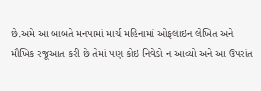છે.અમે આ બાબતે મનપામાં માર્ચ મહિનામાં ઓફલાઇન લેખિત અને મૌખિક રજૂઆત કરી છે તેમાં પણ કોઇ નિવેડો ન આવ્યો અને આ ઉપરાંત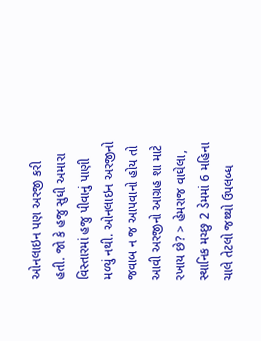ઓનલાઇન પણ અરજી કરી હતી. જો કે હજુ સુધી અમારા વિસ્તારમાં હજુ પીવાનું પાણી મળ્યું નથી. ઓનલાઇન અરજીનો જવાબ ન જ આપવાનો હોય તો આવી અરજીનો આગ્રહ શા માટે રખાય છે? > હેમરાજ વાઘેલા, સ્થાનિક મચ્છુ 2 ડેમમાં 6 મહિના ચાલે તેટલો જથ્થો ઉપલબ્ધ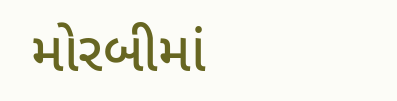મોરબીમાં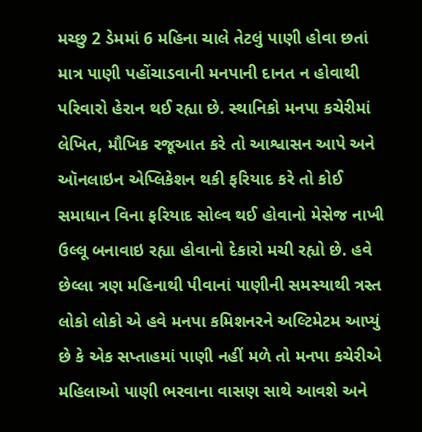મચ્છુ 2 ડેમમાં 6 મહિના ચાલે તેટલું પાણી હોવા છતાં માત્ર પાણી પહોંચાડવાની મનપાની દાનત ન હોવાથી પરિવારો હેરાન થઈ રહ્યા છે. સ્થાનિકો મનપા કચેરીમાં લેખિત, મૌખિક રજૂઆત કરે તો આશ્વાસન આપે અને ઑનલાઇન એપ્લિકેશન થકી ફરિયાદ કરે તો કોઈ સમાધાન વિના ફરિયાદ સોલ્વ થઈ હોવાનો મેસેજ નાખી ઉલ્લૂ બનાવાઇ રહ્યા હોવાનો દેકારો મચી રહ્યો છે. હવે છેલ્લા ત્રણ મહિનાથી પીવાનાં પાણીની સમસ્યાથી ત્રસ્ત લોકો લોકો એ હવે મનપા કમિશનરને અલ્ટિમેટમ આપ્યું છે કે એક સપ્તાહમાં પાણી નહીં મળે તો મનપા કચેરીએ મહિલાઓ પાણી ભરવાના વાસણ સાથે આવશે અને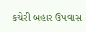કચેરી બહાર ઉપવાસ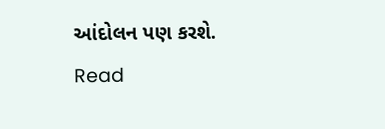આંદોલન પણ કરશે.
Read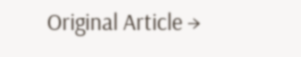Original Article →